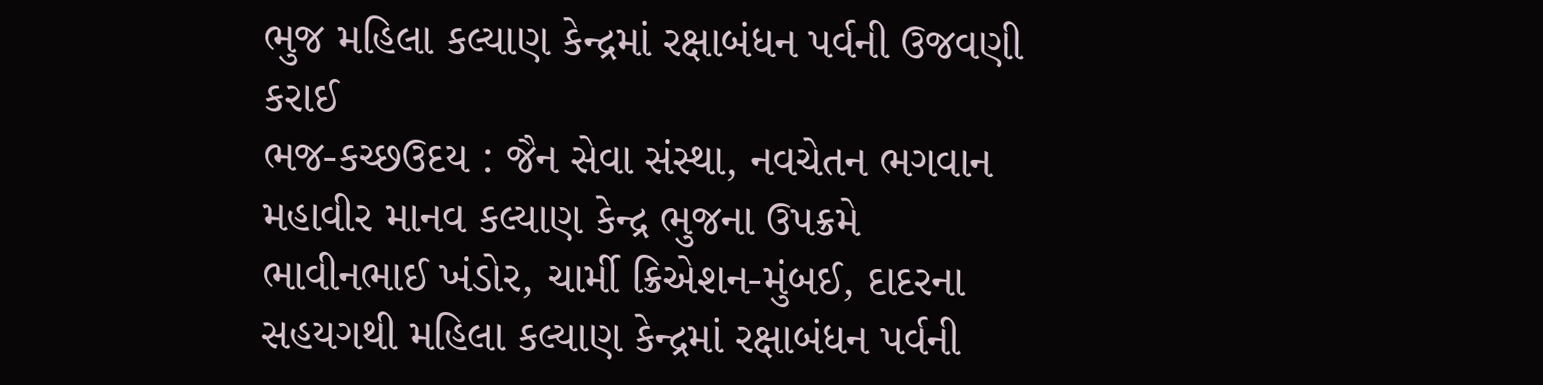ભુજ મહિલા કલ્યાણ કેન્દ્રમાં રક્ષાબંધન પર્વની ઉજવણી કરાઈ
ભજ-કચ્છઉદય : જૈન સેવા સંસ્થા, નવચેતન ભગવાન મહાવીર માનવ કલ્યાણ કેન્દ્ર ભુજના ઉપક્રમે ભાવીનભાઈ ખંડોર, ચાર્મી ક્રિએશન-મુંબઈ, દાદરના સહયગથી મહિલા કલ્યાણ કેન્દ્રમાં રક્ષાબંધન પર્વની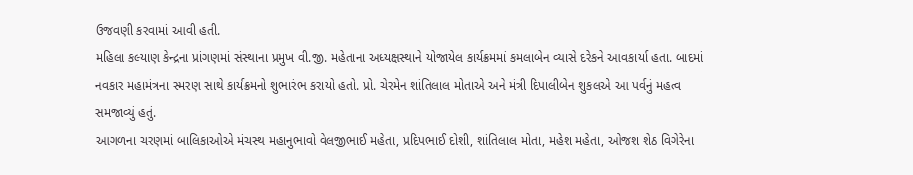ઉજવણી કરવામાં આવી હતી.
મહિલા કલ્યાણ કેન્દ્રના પ્રાંગણમાં સંસ્થાના પ્રમુખ વી.જી. મહેતાના અધ્યક્ષસ્થાને યોજાયેલ કાર્યક્રમમાં કમલાબેન વ્યાસે દરેકને આવકાર્યા હતા. બાદમાં નવકાર મહામંત્રના સ્મરણ સાથે કાર્યક્રમનો શુભારંભ કરાયો હતો. પ્રો. ચેરમેન શાંતિલાલ મોતાએ અને મંત્રી દિપાલીબેન શુકલએ આ પર્વનું મહત્વ સમજાવ્યું હતું.
આગળના ચરણમાં બાલિકાઓએ મંચસ્થ મહાનુભાવો વેલજીભાઈ મહેતા, પ્રદિપભાઈ દોશી, શાંતિલાલ મોતા, મહેશ મહેતા, ઓજશ શેઠ વિગેરેના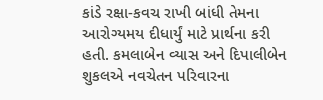કાંડે રક્ષા-કવચ રાખી બાંધી તેમના આરોગ્યમય દીધાર્યું માટે પ્રાર્થના કરી હતી. કમલાબેન વ્યાસ અને દિપાલીબેન શુકલએ નવચેતન પરિવારના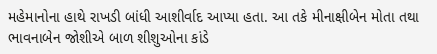મહેમાનોના હાથે રાખડી બાંધી આશીર્વાદ આપ્યા હતા. આ તકે મીનાક્ષીબેન મોતા તથા ભાવનાબેન જોશીએ બાળ શીશુઓના કાંડે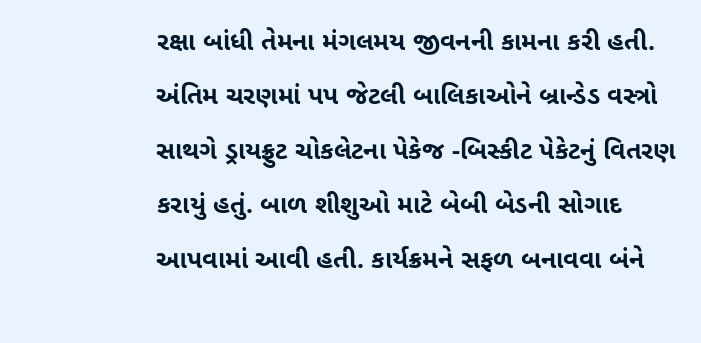રક્ષા બાંધી તેમના મંગલમય જીવનની કામના કરી હતી.
અંતિમ ચરણમાં પપ જેટલી બાલિકાઓને બ્રાન્ડેડ વસ્ત્રો સાથગે ડ્રાયફ્રુટ ચોકલેટના પેકેજ -બિસ્કીટ પેકેટનું વિતરણ કરાયું હતું. બાળ શીશુઓ માટે બેબી બેડની સોગાદ આપવામાં આવી હતી. કાર્યક્રમને સફળ બનાવવા બંને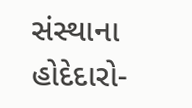સંસ્થાના હોદેદારો-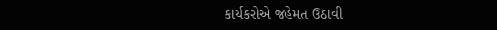કાર્યકરોએ જહેમત ઉઠાવી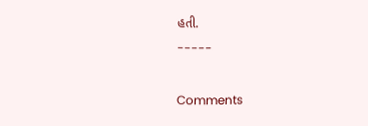હતી.
-----

Comments